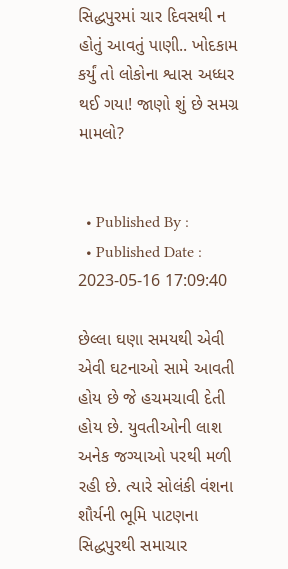સિદ્ધપુરમાં ચાર દિવસથી ન હોતું આવતું પાણી.. ખોદકામ કર્યું તો લોકોના શ્વાસ અધ્ધર થઈ ગયા! જાણો શું છે સમગ્ર મામલો?


  • Published By :
  • Published Date : 2023-05-16 17:09:40

છેલ્લા ઘણા સમયથી એવી એવી ઘટનાઓ સામે આવતી હોય છે જે હચમચાવી દેતી હોય છે. યુવતીઓની લાશ અનેક જગ્યાઓ પરથી મળી રહી છે. ત્યારે સોલંકી વંશના શૌર્યની ભૂમિ પાટણના સિદ્ધપુરથી સમાચાર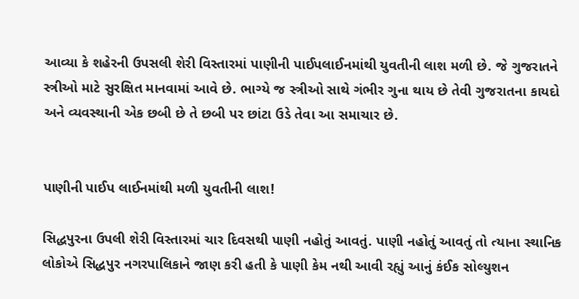આવ્યા કે શહેરની ઉપસલી શેરી વિસ્તારમાં પાણીની પાઈપલાઈનમાંથી યુવતીની લાશ મળી છે. જે ગુજરાતને સ્ત્રીઓ માટે સુરક્ષિત માનવામાં આવે છે. ભાગ્યે જ સ્ત્રીઓ સાથે ગંભીર ગુના થાય છે તેવી ગુજરાતના કાયદો અને વ્યવસ્થાની એક છબી છે તે છબી પર છાંટા ઉડે તેવા આ સમાચાર છે.


પાણીની પાઈપ લાઈનમાંથી મળી યુવતીની લાશ!

સિદ્ધપુરના ઉપલી શેરી વિસ્તારમાં ચાર દિવસથી પાણી નહોતું આવતું. પાણી નહોતું આવતું તો ત્યાના સ્થાનિક લોકોએ સિદ્ધપુર નગરપાલિકાને જાણ કરી હતી કે પાણી કેમ નથી આવી રહ્યું આનું કંઈક સોલ્યુશન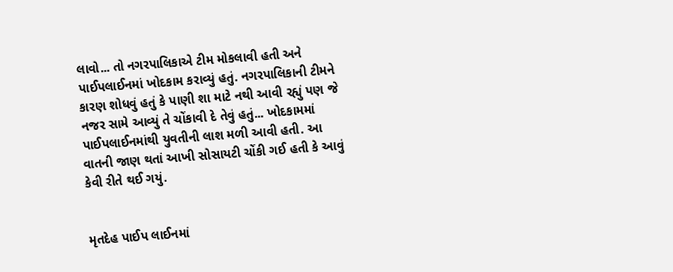લાવો... તો નગરપાલિકાએ ટીમ મોકલાવી હતી અને પાઈપલાઈનમાં ખોદકામ કરાવ્યું હતું. નગરપાલિકાની ટીમને કારણ શોધવું હતું કે પાણી શા માટે નથી આવી રહ્યું પણ જે નજર સામે આવ્યું તે ચોંકાવી દે તેવું હતું... ખોદકામમાં પાઈપલાઈનમાંથી યુવતીની લાશ મળી આવી હતી. આ વાતની જાણ થતાં આખી સોસાયટી ચોંકી ગઈ હતી કે આવું કેવી રીતે થઈ ગયું.


મૃતદેહ પાઈપ લાઈનમાં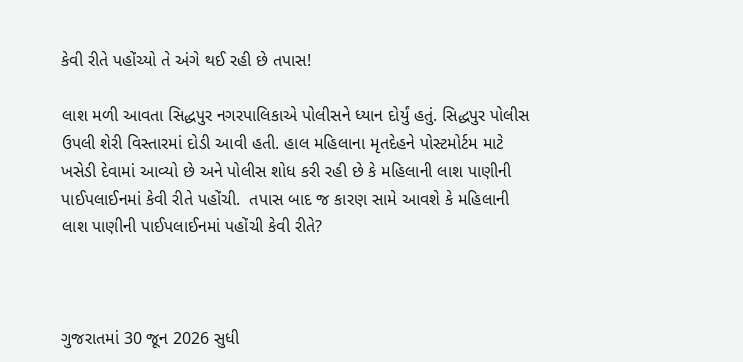કેવી રીતે પહોંચ્યો તે અંગે થઈ રહી છે તપાસ!

લાશ મળી આવતા સિદ્ધપુર નગરપાલિકાએ પોલીસને ધ્યાન દોર્યું હતું. સિદ્ધપુર પોલીસ ઉપલી શેરી વિસ્તારમાં દોડી આવી હતી. હાલ મહિલાના મૃતદેહને પોસ્ટમોર્ટમ માટે ખસેડી દેવામાં આવ્યો છે અને પોલીસ શોધ કરી રહી છે કે મહિલાની લાશ પાણીની પાઈપલાઈનમાં કેવી રીતે પહોંચી.  તપાસ બાદ જ કારણ સામે આવશે કે મહિલાની લાશ પાણીની પાઈપલાઈનમાં પહોંચી કેવી રીતે?



ગુજરાતમાં 30 જૂન 2026 સુધી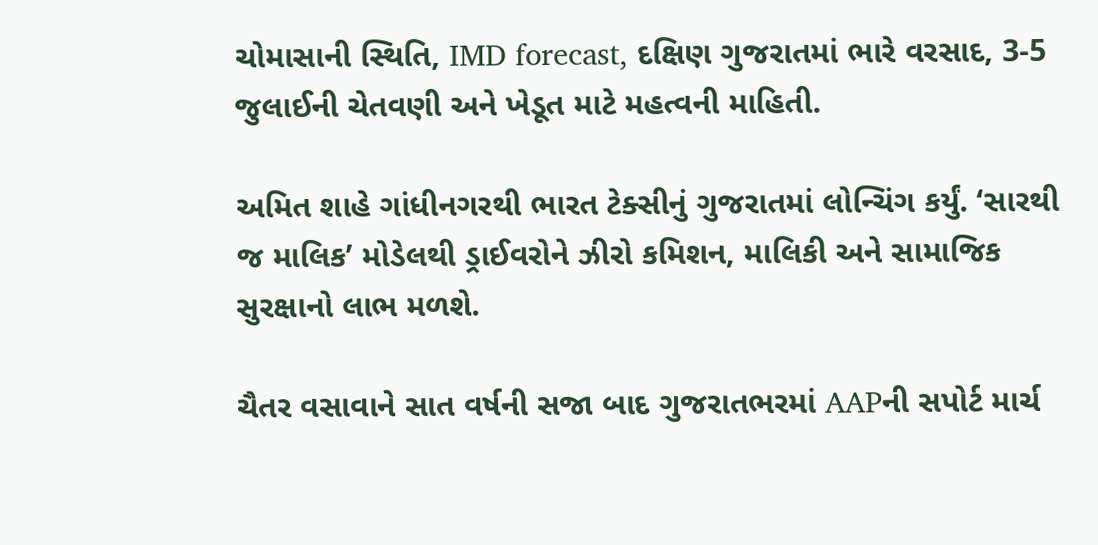ચોમાસાની સ્થિતિ, IMD forecast, દક્ષિણ ગુજરાતમાં ભારે વરસાદ, 3-5 જુલાઈની ચેતવણી અને ખેડૂત માટે મહત્વની માહિતી.

અમિત શાહે ગાંધીનગરથી ભારત ટેક્સીનું ગુજરાતમાં લોન્ચિંગ કર્યું. ‘સારથી જ માલિક’ મોડેલથી ડ્રાઈવરોને ઝીરો કમિશન, માલિકી અને સામાજિક સુરક્ષાનો લાભ મળશે.

ચૈતર વસાવાને સાત વર્ષની સજા બાદ ગુજરાતભરમાં AAPની સપોર્ટ માર્ચ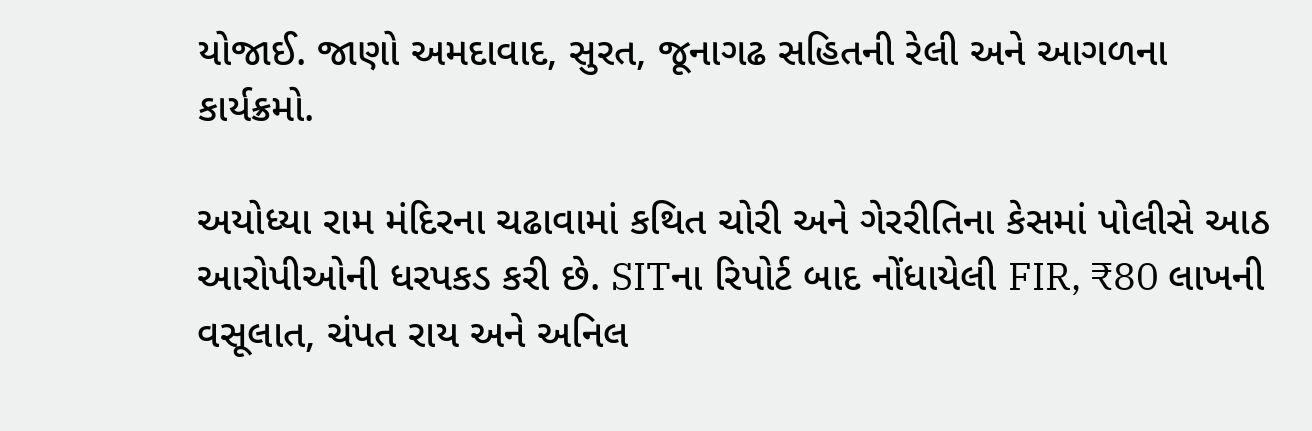યોજાઈ. જાણો અમદાવાદ, સુરત, જૂનાગઢ સહિતની રેલી અને આગળના કાર્યક્રમો.

અયોધ્યા રામ મંદિરના ચઢાવામાં કથિત ચોરી અને ગેરરીતિના કેસમાં પોલીસે આઠ આરોપીઓની ધરપકડ કરી છે. SITના રિપોર્ટ બાદ નોંધાયેલી FIR, ₹80 લાખની વસૂલાત, ચંપત રાય અને અનિલ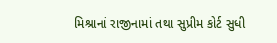મિશ્રાનાં રાજીનામાં તથા સુપ્રીમ કોર્ટ સુધી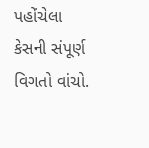પહોંચેલા કેસની સંપૂર્ણ વિગતો વાંચો.